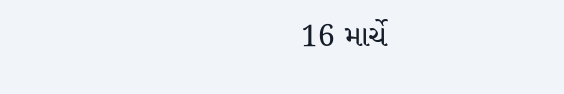16 માર્ચે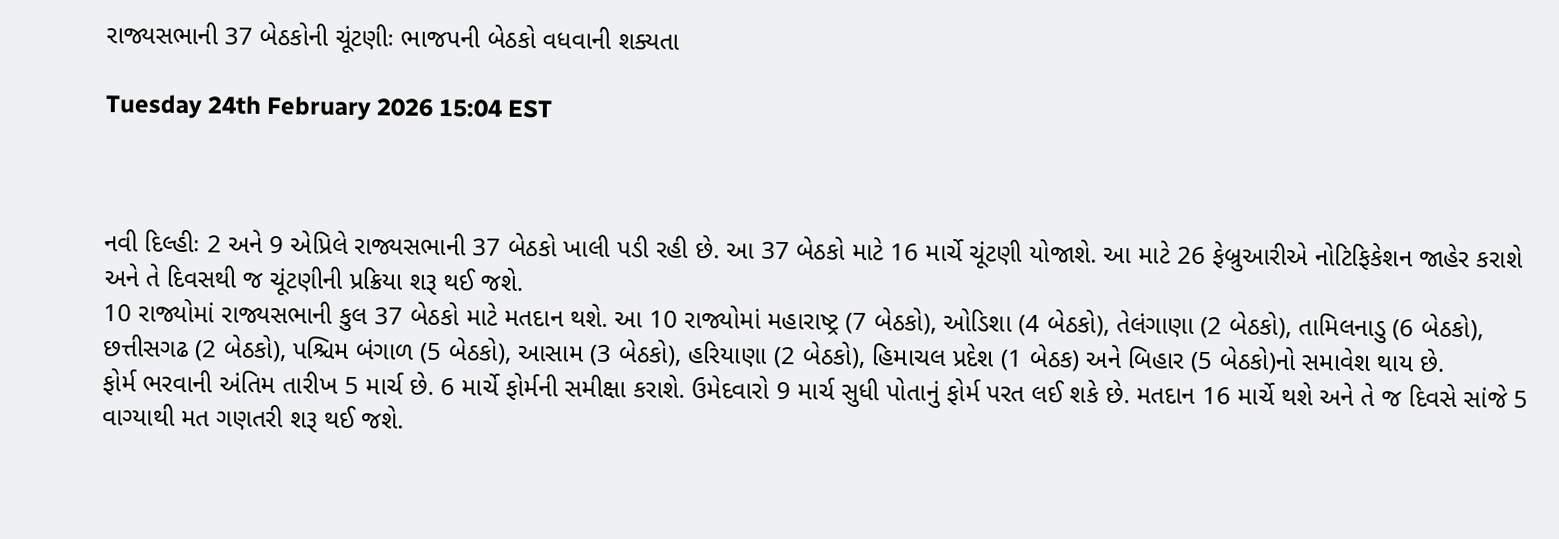રાજ્યસભાની 37 બેઠકોની ચૂંટણીઃ ભાજપની બેઠકો વધવાની શક્યતા

Tuesday 24th February 2026 15:04 EST



નવી દિલ્હીઃ 2 અને 9 એપ્રિલે રાજ્યસભાની 37 બેઠકો ખાલી પડી રહી છે. આ 37 બેઠકો માટે 16 માર્ચે ચૂંટણી યોજાશે. આ માટે 26 ફેબ્રુઆરીએ નોટિફિકેશન જાહેર કરાશે અને તે દિવસથી જ ચૂંટણીની પ્રક્રિયા શરૂ થઈ જશે.
10 રાજ્યોમાં રાજ્યસભાની કુલ 37 બેઠકો માટે મતદાન થશે. આ 10 રાજ્યોમાં મહારાષ્ટ્ર (7 બેઠકો), ઓડિશા (4 બેઠકો), તેલંગાણા (2 બેઠકો), તામિલનાડુ (6 બેઠકો), છત્તીસગઢ (2 બેઠકો), પશ્ચિમ બંગાળ (5 બેઠકો), આસામ (3 બેઠકો), હરિયાણા (2 બેઠકો), હિમાચલ પ્રદેશ (1 બેઠક) અને બિહાર (5 બેઠકો)નો સમાવેશ થાય છે.
ફોર્મ ભરવાની અંતિમ તારીખ 5 માર્ચ છે. 6 માર્ચે ફોર્મની સમીક્ષા કરાશે. ઉમેદવારો 9 માર્ચ સુધી પોતાનું ફોર્મ પરત લઈ શકે છે. મતદાન 16 માર્ચે થશે અને તે જ દિવસે સાંજે 5 વાગ્યાથી મત ગણતરી શરૂ થઈ જશે.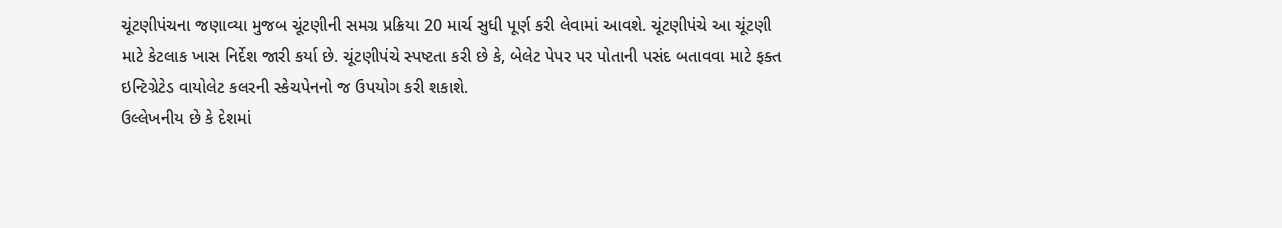ચૂંટણીપંચના જણાવ્યા મુજબ ચૂંટણીની સમગ્ર પ્રક્રિયા 20 માર્ચ સુધી પૂર્ણ કરી લેવામાં આવશે. ચૂંટણીપંચે આ ચૂંટણી માટે કેટલાક ખાસ નિર્દેશ જારી કર્યા છે. ચૂંટણીપંચે સ્પષ્ટતા કરી છે કે, બેલેટ પેપર પર પોતાની પસંદ બતાવવા માટે ફક્ત ઇન્ટિગ્રેટેડ વાયોલેટ કલરની સ્કેચપેનનો જ ઉપયોગ કરી શકાશે.
ઉલ્લેખનીય છે કે દેશમાં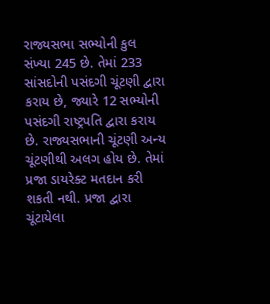રાજ્યસભા સભ્યોની કુલ સંખ્યા 245 છે. તેમાં 233 સાંસદોની પસંદગી ચૂંટણી દ્વારા કરાય છે, જ્યારે 12 સભ્યોની પસંદગી રાષ્ટ્રપતિ દ્વારા કરાય છે. રાજ્યસભાની ચૂંટણી અન્ય ચૂંટણીથી અલગ હોય છે. તેમાં પ્રજા ડાયરેક્ટ મતદાન કરી શકતી નથી. પ્રજા દ્વારા ચૂંટાયેલા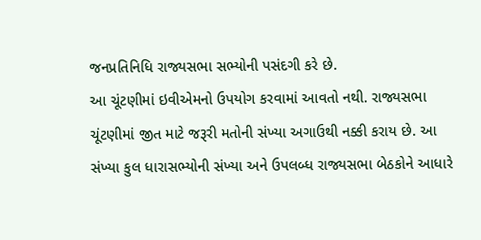જનપ્રતિનિધિ રાજ્યસભા સભ્યોની પસંદગી કરે છે.
આ ચૂંટણીમાં ઇવીએમનો ઉપયોગ કરવામાં આવતો નથી. રાજ્યસભા ચૂંટણીમાં જીત માટે જરૂરી મતોની સંખ્યા અગાઉથી નક્કી કરાય છે. આ સંખ્યા કુલ ધારાસભ્યોની સંખ્યા અને ઉપલબ્ધ રાજ્યસભા બેઠકોને આધારે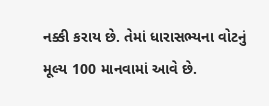નક્કી કરાય છે. તેમાં ધારાસભ્યના વોટનું મૂલ્ય 100 માનવામાં આવે છે.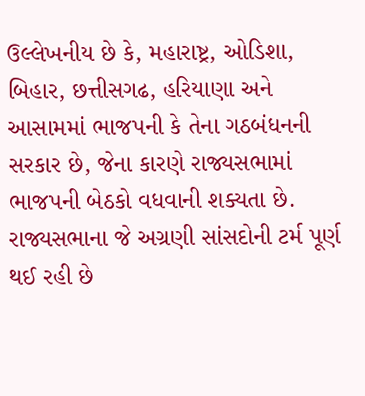ઉલ્લેખનીય છે કે, મહારાષ્ટ્ર, ઓડિશા, બિહાર, છત્તીસગઢ, હરિયાણા અને આસામમાં ભાજપની કે તેના ગઠબંધનની સરકાર છે, જેના કારણે રાજ્યસભામાં ભાજપની બેઠકો વધવાની શક્યતા છે.
રાજ્યસભાના જે અગ્રણી સાંસદોની ટર્મ પૂર્ણ થઈ રહી છે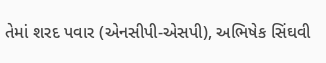તેમાં શરદ પવાર (એનસીપી-એસપી), અભિષેક સિંઘવી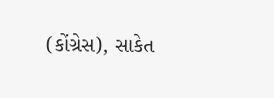(કોંગ્રેસ), સાકેત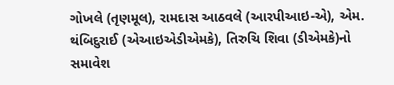ગોખલે (તૃણમૂલ), રામદાસ આઠવલે (આરપીઆઇ-એ), એમ. થંબિદુરાઈ (એઆઇએડીએમકે), તિરુચિ શિવા (ડીએમકે)નો સમાવેશ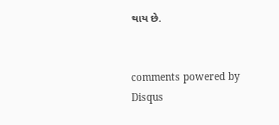થાય છે.


comments powered by Disqus